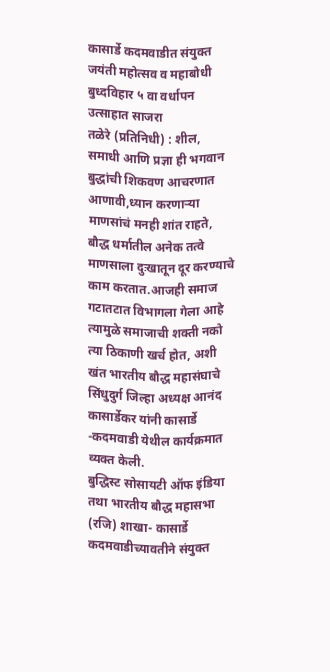कासार्डे कदमवाडीत संयुक्त जयंती महोत्सव व महाबोधी बुध्दविहार ५ वा वर्धापन उत्साहात साजरा
तळेरे (प्रतिनिधी) : शील, समाधी आणि प्रज्ञा ही भगवान बुद्धांची शिकवण आचरणात आणावी,ध्यान करणाऱ्या माणसांचं मनही शांत राहते, बौद्ध धर्मातील अनेक तत्वे माणसाला दुःखातून दूर करण्याचे काम करतात.आजही समाज गटातटात विभागला गेला आहे त्यामुळे समाजाची शक्ती नको त्या ठिकाणी खर्च होत, अशी खंत भारतीय बौद्ध महासंघाचे सिंधुदुर्ग जिल्हा अध्यक्ष आनंद कासार्डेकर यांनी कासार्डे -कदमवाडी येथील कार्यक्रमात व्यक्त केली.
बुद्धिस्ट सोसायटी ऑफ इंडिया तथा भारतीय बौद्ध महासभा (रजि) शाखा- कासार्डे कदमवाडीच्यावतीने संयुक्त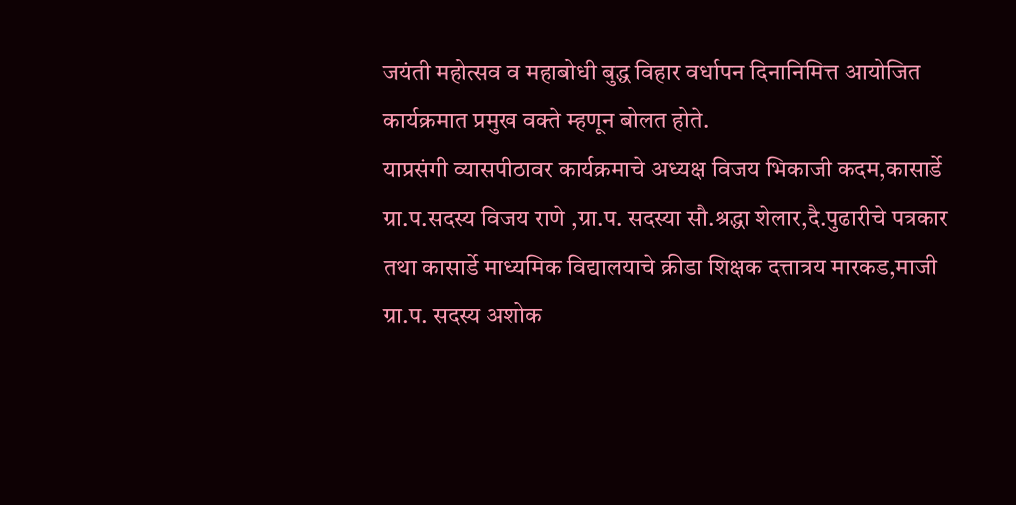जयंती महोत्सव व महाबोधी बुद्ध विहार वर्धापन दिनानिमित्त आयोजित कार्यक्रमात प्रमुख वक्ते म्हणून बोलत होते.
याप्रसंगी व्यासपीठावर कार्यक्रमाचे अध्यक्ष विजय भिकाजी कदम,कासार्डे ग्रा.प.सदस्य विजय राणे ,ग्रा.प. सदस्या सौ.श्रद्धा शेलार,दै.पुढारीचे पत्रकार तथा कासार्डे माध्यमिक विद्यालयाचे क्रीडा शिक्षक दत्तात्रय मारकड,माजी ग्रा.प. सदस्य अशोक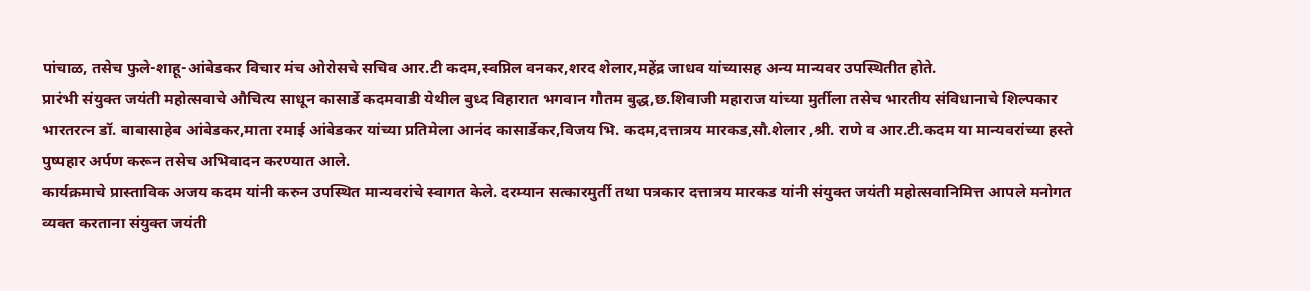पांचाळ, तसेच फुले-शाहू-आंबेडकर विचार मंच ओरोसचे सचिव आर.टी कदम,स्वप्निल वनकर,शरद शेलार,महेंद्र जाधव यांच्यासह अन्य मान्यवर उपस्थितीत होते.
प्रारंभी संयुक्त जयंती महोत्सवाचे औचित्य साधून कासार्डे कदमवाडी येथील बुध्द विहारात भगवान गौतम बुद्ध,छ.शिवाजी महाराज यांच्या मुर्तीला तसेच भारतीय संविधानाचे शिल्पकार भारतरत्न डॉ. बाबासाहेब आंबेडकर,माता रमाई आंबेडकर यांच्या प्रतिमेला आनंद कासार्डेकर,विजय भि. कदम,दत्तात्रय मारकड,सौ.शेलार ,श्री. राणे व आर.टी.कदम या मान्यवरांच्या हस्ते पुष्पहार अर्पण करून तसेच अभिवादन करण्यात आले.
कार्यक्रमाचे प्रास्ताविक अजय कदम यांनी करुन उपस्थित मान्यवरांचे स्वागत केले. दरम्यान सत्कारमुर्ती तथा पत्रकार दत्तात्रय मारकड यांनी संयुक्त जयंती महोत्सवानिमित्त आपले मनोगत व्यक्त करताना संयुक्त जयंती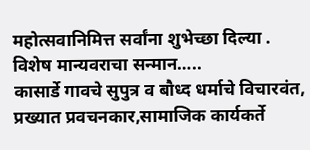महोत्सवानिमित्त सर्वांना शुभेच्छा दिल्या .
विशेष मान्यवराचा सन्मान…..
कासार्डे गावचे सुपुत्र व बौध्द धर्माचे विचारवंत, प्रख्यात प्रवचनकार,सामाजिक कार्यकर्ते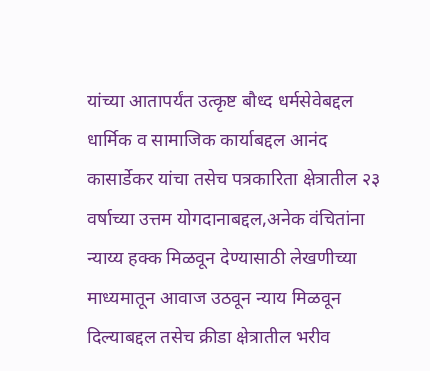यांच्या आतापर्यंत उत्कृष्ट बौध्द धर्मसेवेबद्दल धार्मिक व सामाजिक कार्याबद्दल आनंद कासार्डेकर यांचा तसेच पत्रकारिता क्षेत्रातील २३ वर्षाच्या उत्तम योगदानाबद्दल,अनेक वंचितांना न्याय्य हक्क मिळवून देण्यासाठी लेखणीच्या माध्यमातून आवाज उठवून न्याय मिळवून दिल्याबद्दल तसेच क्रीडा क्षेत्रातील भरीव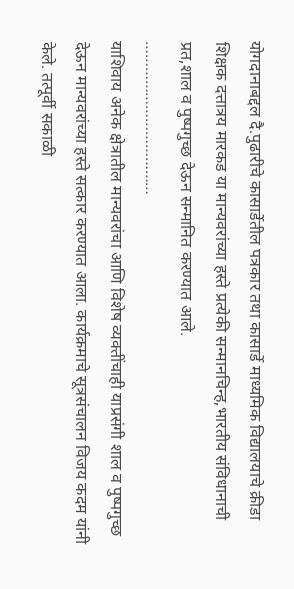योगदानाबद्दल दै.पुढारीचे कासार्डेतील पत्रकार तथा कासार्डे माध्यमिक विद्यालयाचे क्रीडा शिक्षक दत्तात्रय मारकड या मान्यवरांच्या हस्ते प्रत्येकी सन्मानचिन्ह,भारतीय संविधानाची प्रत,शाल व पुष्पगुच्छ देऊन सन्मानित करण्यात आले.
………………………………
याशिवाय अनेक क्षेत्रातील मान्यवरांचा आणि विशेष व्यक्तींचाही याप्रसंगी शाल व पुष्पगुच्छ देऊन मान्यवरांच्या हस्ते सत्कार करण्यात आला. कार्यक्रमाचे सूत्रसंचालन विजय कदम यांनी केले. तत्पूर्वी सकाळी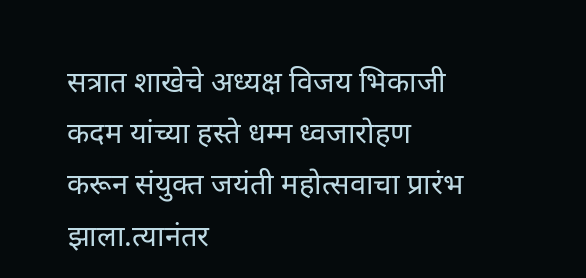सत्रात शाखेचे अध्यक्ष विजय भिकाजी कदम यांच्या हस्ते धम्म ध्वजारोहण करून संयुक्त जयंती महोत्सवाचा प्रारंभ झाला.त्यानंतर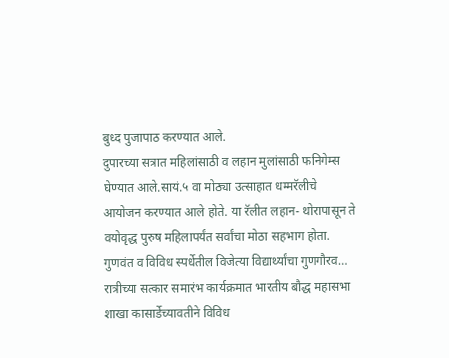बुध्द पुजापाठ करण्यात आले.
दुपारच्या सत्रात महिलांसाठी व लहान मुलांसाठी फनिगेम्स घेण्यात आले.सायं.५ वा मोठ्या उत्साहात धम्मरॅलीचे आयोजन करण्यात आले होते. या रॅलीत लहान- थोरापासून ते वयोवृद्ध पुरुष महिलापर्यंत सर्वांचा मोठा सहभाग होता.
गुणवंत व विविध स्पर्धेतील विजेत्या विद्यार्थ्यांचा गुणगौरव…
रात्रीच्या सत्कार समारंभ कार्यक्रमात भारतीय बौद्ध महासभा शाखा कासार्डेच्यावतीने विविध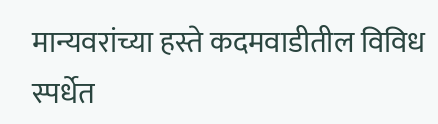मान्यवरांच्या हस्ते कदमवाडीतील विविध स्पर्धेत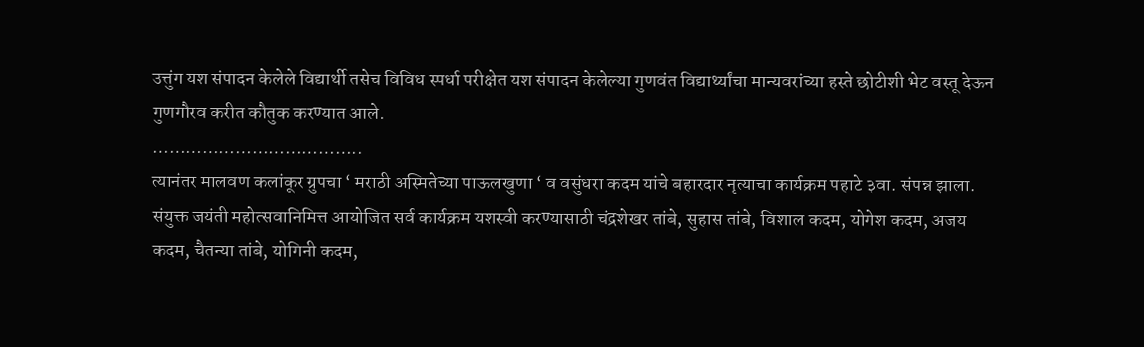उत्तुंग यश संपादन केलेले विद्यार्थी तसेच विविध स्पर्धा परीक्षेत यश संपादन केलेल्या गुणवंत विद्यार्थ्यांचा मान्यवरांच्या हस्ते छोटीशी भेट वस्तू देऊन गुणगौरव करीत कौतुक करण्यात आले.
………………………………..
त्यानंतर मालवण कलांकूर ग्रुपचा ‘ मराठी अस्मितेच्या पाऊलखुणा ‘ व वसुंधरा कदम यांचे बहारदार नृत्याचा कार्यक्रम पहाटे ३वा. संपन्न झाला.
संयुक्त जयंती महोत्सवानिमित्त आयोजित सर्व कार्यक्रम यशस्वी करण्यासाठी चंद्रशेखर तांबे, सुहास तांबे, विशाल कदम, योगेश कदम, अजय कदम, चैतन्या तांबे, योगिनी कदम,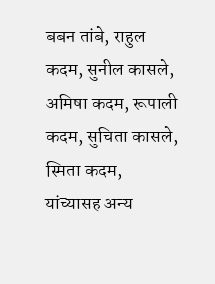बबन तांबे, राहुल कदम, सुनील कासले, अमिषा कदम, रूपाली कदम, सुचिता कासले, स्मिता कदम, यांच्यासह अन्य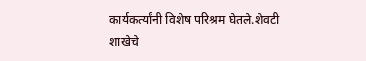कार्यकर्त्यांनी विशेष परिश्रम घेतले.शेवटी शाखेचे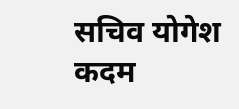सचिव योगेश कदम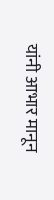यांनी आभार मानून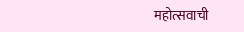महोत्सवाची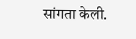सांगता केली.